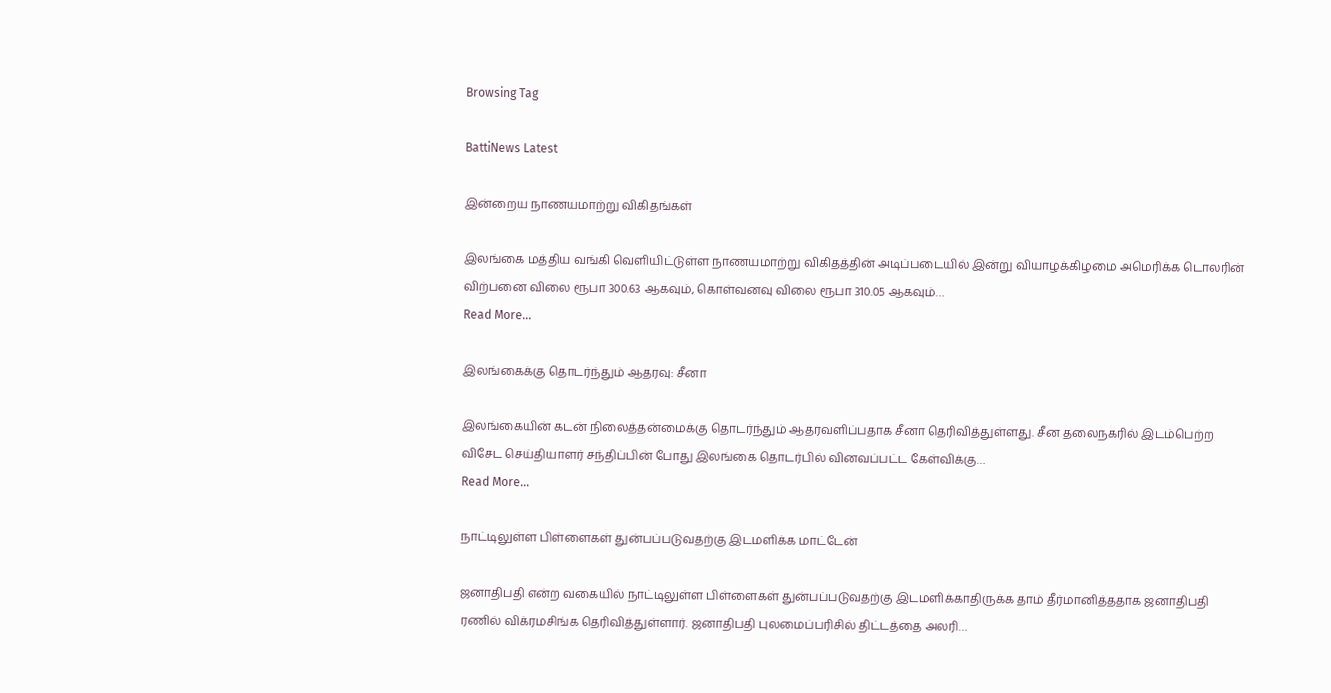Browsing Tag

BattiNews Latest

இன்றைய நாணயமாற்று விகிதங்கள்

இலங்கை மத்திய வங்கி வெளியிட்டுள்ள நாணயமாற்று விகிதத்தின் அடிப்படையில் இன்று வியாழக்கிழமை அமெரிக்க டொலரின் விற்பனை விலை ரூபா 300.63 ஆகவும், கொள்வனவு விலை ரூபா 310.05 ஆகவும்…
Read More...

இலங்கைக்கு தொடர்ந்தும் ஆதரவு: சீனா

இலங்கையின் கடன் நிலைத்தன்மைக்கு தொடர்ந்தும் ஆதரவளிப்பதாக சீனா தெரிவித்துள்ளது. சீன தலைநகரில் இடம்பெற்ற விசேட செய்தியாளர் சந்திப்பின் போது இலங்கை தொடர்பில் வினவப்பட்ட கேள்விக்கு…
Read More...

நாட்டிலுள்ள பிள்ளைகள் துன்பப்படுவதற்கு இடமளிக்க மாட்டேன்

ஜனாதிபதி என்ற வகையில் நாட்டிலுள்ள பிள்ளைகள் துன்பப்படுவதற்கு இடமளிக்காதிருக்க தாம் தீர்மானித்ததாக ஜனாதிபதி ரணில் விக்ரமசிங்க தெரிவித்துள்ளார். ஜனாதிபதி புலமைப்பரிசில் திட்டத்தை அலரி…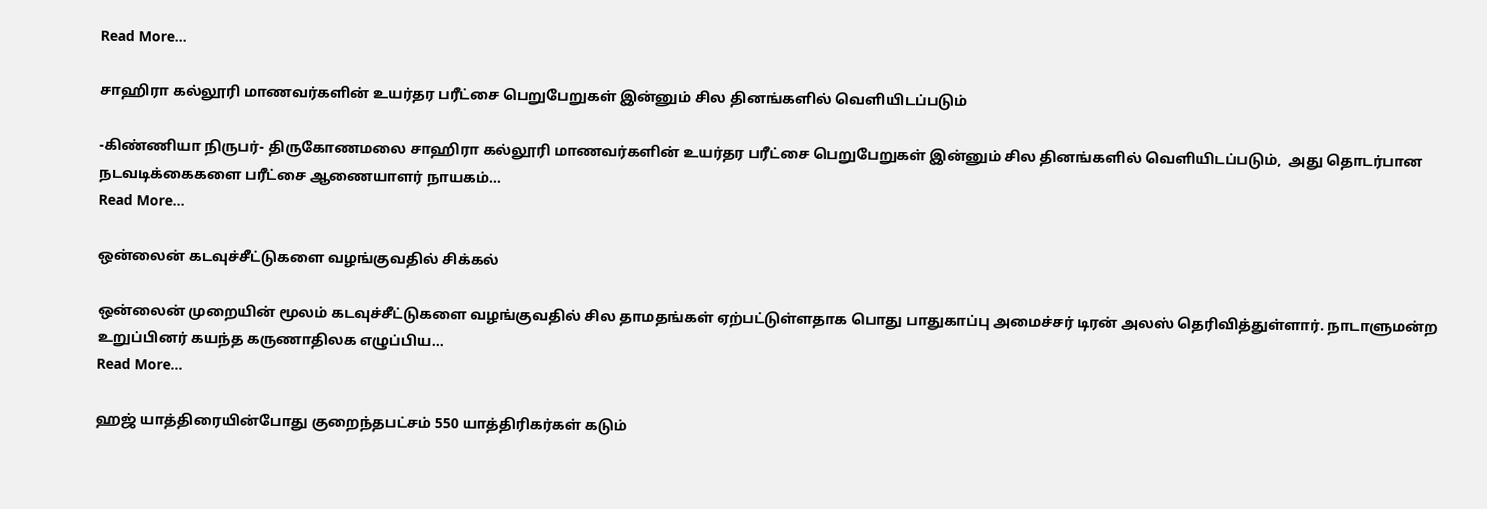Read More...

சாஹிரா கல்லூரி மாணவர்களின் உயர்தர பரீட்சை பெறுபேறுகள் இன்னும் சில தினங்களில் வெளியிடப்படும்

-கிண்ணியா நிருபர்- திருகோணமலை சாஹிரா கல்லூரி மாணவர்களின் உயர்தர பரீட்சை பெறுபேறுகள் இன்னும் சில தினங்களில் வெளியிடப்படும்,  அது தொடர்பான நடவடிக்கைகளை பரீட்சை ஆணையாளர் நாயகம்…
Read More...

ஒன்லைன் கடவுச்சீட்டுகளை வழங்குவதில் சிக்கல்

ஒன்லைன் முறையின் மூலம் கடவுச்சீட்டுகளை வழங்குவதில் சில தாமதங்கள் ஏற்பட்டுள்ளதாக பொது பாதுகாப்பு அமைச்சர் டிரன் அலஸ் தெரிவித்துள்ளார். நாடாளுமன்ற உறுப்பினர் கயந்த கருணாதிலக எழுப்பிய…
Read More...

ஹஜ் யாத்திரையின்போது குறைந்தபட்சம் 550 யாத்திரிகர்கள் கடும்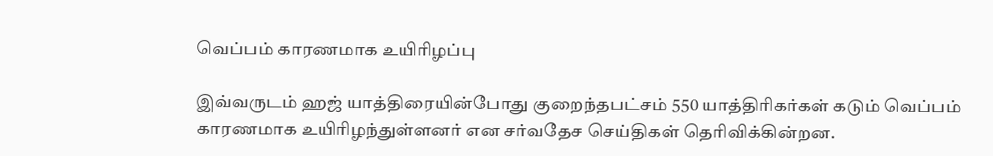வெப்பம் காரணமாக உயிரிழப்பு

இவ்வருடம் ஹஜ் யாத்திரையின்போது குறைந்தபட்சம் 550 யாத்திரிகர்கள் கடும் வெப்பம் காரணமாக உயிரிழந்துள்ளனர் என சர்வதேச செய்திகள் தெரிவிக்கின்றன.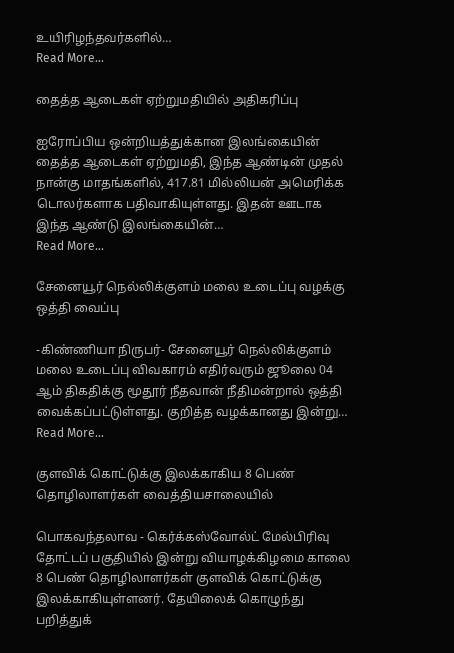உயிரிழந்தவர்களில்…
Read More...

தைத்த ஆடைகள் ஏற்றுமதியில் அதிகரிப்பு

ஐரோப்பிய ஒன்றியத்துக்கான இலங்கையின் தைத்த ஆடைகள் ஏற்றுமதி, இந்த ஆண்டின் முதல் நான்கு மாதங்களில், 417.81 மில்லியன் அமெரிக்க டொலர்களாக பதிவாகியுள்ளது. இதன் ஊடாக இந்த ஆண்டு இலங்கையின்…
Read More...

சேனையூர் நெல்லிக்குளம் மலை உடைப்பு வழக்கு ஒத்தி வைப்பு

-கிண்ணியா நிருபர்- சேனையூர் நெல்லிக்குளம் மலை உடைப்பு விவகாரம் எதிர்வரும் ஜூலை 04 ஆம் திகதிக்கு மூதூர் நீதவான் நீதிமன்றால் ஒத்தி வைக்கப்பட்டுள்ளது. குறித்த வழக்கானது இன்று…
Read More...

குளவிக் கொட்டுக்கு இலக்காகிய 8 பெண் தொழிலாளர்கள் வைத்தியசாலையில்

பொகவந்தலாவ - கெர்க்கஸ்வோல்ட் மேல்பிரிவு தோட்டப் பகுதியில் இன்று வியாழக்கிழமை காலை 8 பெண் தொழிலாளர்கள் குளவிக் கொட்டுக்கு இலக்காகியுள்ளனர். தேயிலைக் கொழுந்து பறித்துக்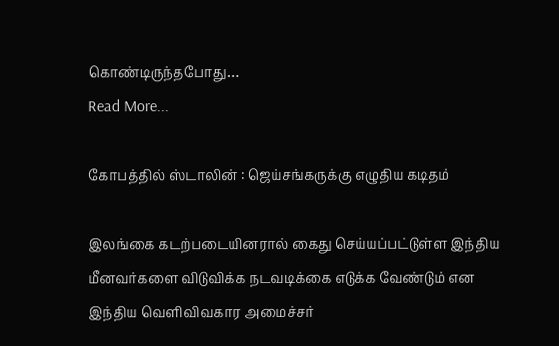கொண்டிருந்தபோது…
Read More...

கோபத்தில் ஸ்டாலின் : ஜெய்சங்கருக்கு எழுதிய கடிதம்

இலங்கை கடற்படையினரால் கைது செய்யப்பட்டுள்ள இந்திய மீனவர்களை விடுவிக்க நடவடிக்கை எடுக்க வேண்டும் என இந்திய வெளிவிவகார அமைச்சர்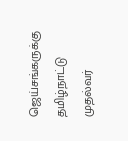ஜெய்சங்கருக்கு தமிழ்நாட்டு முதல்வர்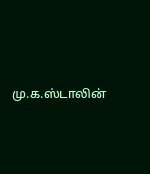மு.க.ஸ்டாலின்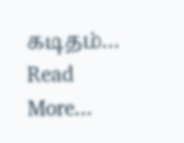கடிதம்…
Read More...